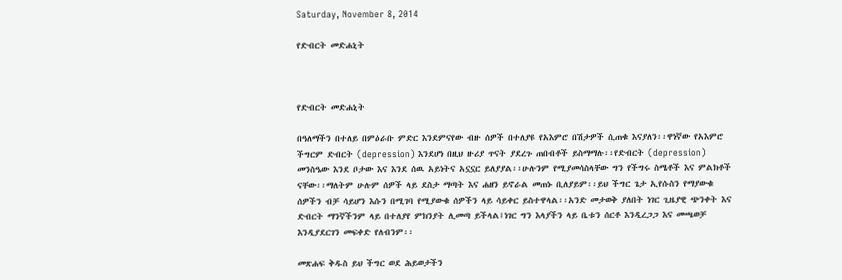Saturday, November 8, 2014

የድብርት መድሐኒት



የድብርት መድሐኒት

በዓለማችን በተለይ በምዕራቡ ምድር እንደምናየው ብዙ ሰዎች በተለያዩ የአእምሮ በሽታዎች ሲጠቁ እናያለን፡፡ዋነኛው የአእምሮ ችግርም ድብርት (depression) እንደሆነ በዚህ ዙሪያ ጥናት ያደረጉ ጠበብቶች ይስማማሉ፡፡የድብርት (depression) መንስዔው እንደ ቦታው እና እንደ ሰዉ አይነትና አኗኗር ይለያያል፡፡ሁሉንም የሚያመሳስላቸው ግን የችግሩ ስሜቶች እና ምልክቶች ናቸው፡፡ማለትም ሁሉም ሰዎች ላይ ደስታ ማጣት እና ሐዘን ይኖራል መጠኑ ቢለያይም፡፡ይህ ችግር ጌታ ኢየሱስን የማያውቁ ሰዎችን ብቻ ሳይሆን እሱን በሚገባ የሚያውቁ ሰዎችን ላይ ሳይቀር ይስተዋላል፡፡አንድ መታወቅ ያለበት ነገር ጊዜያዊ ጭንቀት እና ድብርት ማንኛችንም ላይ በተለያየ ምክንያት ሊመጣ ይችላል፤ነገር ግን እላያችን ላይ ቤቱን ሰርቶ እንዲረጋጋ እና መጫወቻ እንዲያደርገን መፍቀድ የለብንም፡፡

መጽሐፍ ቅዱስ ይህ ችግር ወደ ሕይወታችን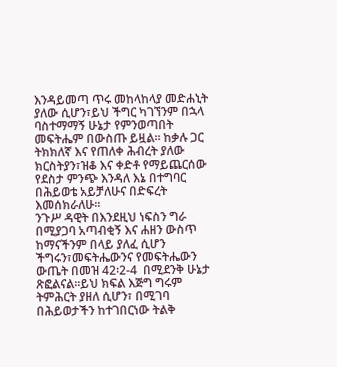እንዳይመጣ ጥሩ መከላከላያ መድሐኒት ያለው ሲሆን፣ይህ ችግር ካገኘንም በኋላ ባስተማማኝ ሁኔታ የምንወጣበት መፍትሔም በውስጡ ይዟል፡፡ ከቃሉ ጋር ትክክለኛ እና የጠለቀ ሕብረት ያለው ክርስትያን፣ዝቆ እና ቀድቶ የማይጨርሰው የደስታ ምንጭ እንዳለ እኔ በተግባር በሕይወቴ አይቻለሁና በድፍረት እመሰክራለሁ፡፡
ንጉሥ ዳዊት በእንደዚህ ነፍስን ግራ በሚያጋባ አጣብቂኝ እና ሐዘን ውስጥ ከማናችንም በላይ ያለፈ ሲሆን ችግሩን፣መፍትሔውንና የመፍትሔውን ውጤት በመዝ 42፡2-4  በሚደንቅ ሁኔታ ጽፎልናል፡፡ይህ ክፍል እጅግ ግሩም ትምሕርት ያዘለ ሲሆን፣ በሚገባ በሕይወታችን ከተገበርነው ትልቅ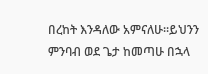በረከት እንዳለው አምናለሁ፡፡ይህንን ምንባብ ወደ ጌታ ከመጣሁ በኋላ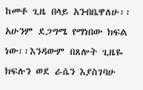ከመቶ ጊዜ በላይ አንብቤዋለሁ፡፡አሁንም ደጋግሜ የማነበው ክፍል ነው፡፡እንዳውም በጸሎት ጊዜዬ ክፍሉን ወደ ራሴን እያስገባሁ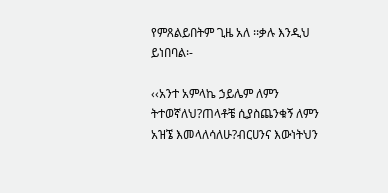የምጸልይበትም ጊዜ አለ ፡፡ቃሉ እንዲህ ይነበባል፡-

‹‹አንተ አምላኬ ኃይሌም ለምን ትተወኛለህ?ጠላቶቼ ሲያስጨንቁኝ ለምን አዝኜ እመላለሳለሁ?ብርሀንና እውነትህን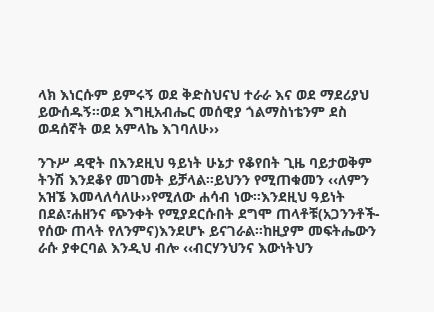ላክ እነርሱም ይምሩኝ ወደ ቅድስህናህ ተራራ እና ወደ ማደሪያህ ይውሰዱኝ፡፡ወደ እግዚአብሔር መሰዊያ ጎልማስነቴንም ደስ ወዳሰኛት ወደ አምላኬ እገባለሁ››

ንጉሥ ዳዊት በእንደዚህ ዓይነት ሁኔታ የቆየበት ጊዜ ባይታወቅም ትንሽ እንደቆየ መገመት ይቻላል፡፡ይህንን የሚጠቁመን ‹‹ለምን አዝኜ እመላለሳለሁ››የሚለው ሐሳብ ነው፡፡እንደዚህ ዓይነት በደል፣ሐዘንና ጭንቀት የሚያደርሱበት ደግሞ ጠላቶቹ(አጋንንቶች-የሰው ጠላት የለንምና)እንደሆኑ ይናገራል፡፡ከዚያም መፍትሔውን ራሱ ያቀርባል እንዲህ ብሎ ‹‹ብርሃንህንና እውነትህን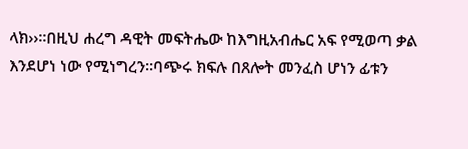ላክ››፡፡በዚህ ሐረግ ዳዊት መፍትሔው ከእግዚአብሔር አፍ የሚወጣ ቃል እንደሆነ ነው የሚነግረን፡፡ባጭሩ ክፍሉ በጸሎት መንፈስ ሆነን ፊቱን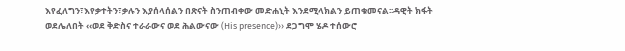እየፈለግን፣እየቃተትን፣ቃሉን እያሰላሰልን በጽናት ስንጠብቀው መድሐኒት እንደሚላክልን ይጠቁመናል፡፡ዳዊት ክፋት ወደሌለበት ‹‹ወደ ቅድስና ተራራውና ወደ ሕልውናው (His presence)›› ደጋግሞ ሄዶ ተሰውሮ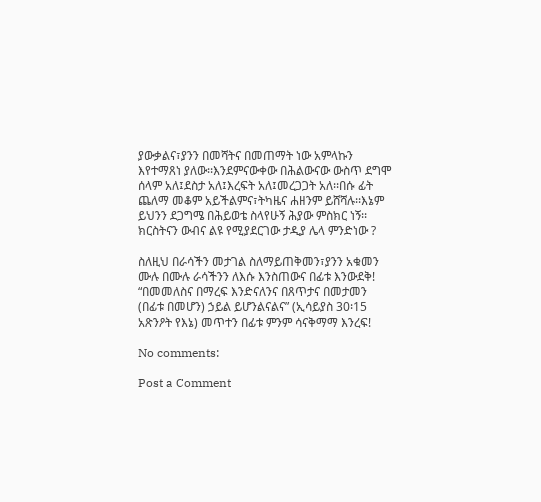ያውቃልና፣ያንን በመሻትና በመጠማት ነው አምላኩን እየተማጸነ ያለው፡፡እንደምናውቀው በሕልውናው ውስጥ ደግሞ ሰላም አለ፤ደስታ አለ፤እረፍት አለ፤መረጋጋት አለ፡፡በሱ ፊት ጨለማ መቆም አይችልምና፣ትካዜና ሐዘንም ይሸሻሉ፡፡እኔም ይህንን ደጋግሜ በሕይወቴ ስላየሁኝ ሕያው ምስክር ነኝ፡፡ክርስትናን ውብና ልዩ የሚያደርገው ታዲያ ሌላ ምንድነው ?

ስለዚህ በራሳችን መታገል ስለማይጠቅመን፣ያንን አቁመን ሙሉ በሙሉ ራሳችንን ለእሱ እንስጠውና በፊቱ እንውደቅ! “በመመለስና በማረፍ እንድናለንና በጸጥታና በመታመን (በፊቱ በመሆን) ኃይል ይሆንልናልና” (ኢሳይያስ 30፡15 አጽንዖት የእኔ) መጥተን በፊቱ ምንም ሳናቅማማ እንረፍ!

No comments:

Post a Comment